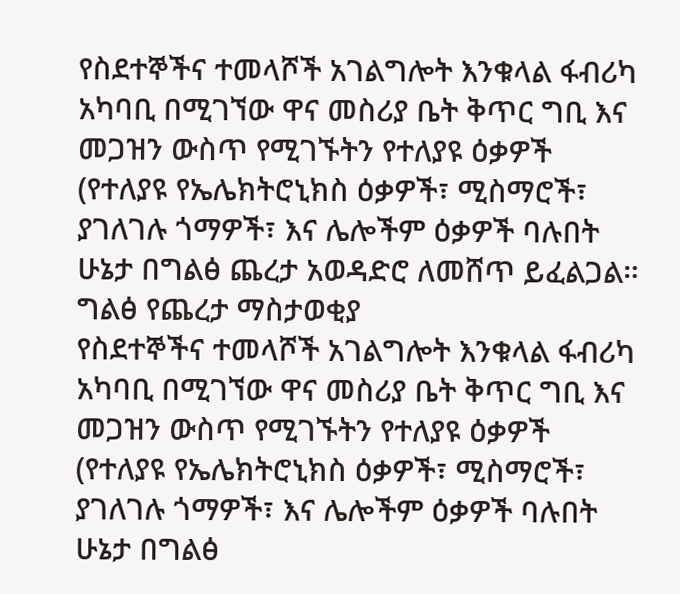የስደተኞችና ተመላሾች አገልግሎት እንቁላል ፋብሪካ አካባቢ በሚገኘው ዋና መስሪያ ቤት ቅጥር ግቢ እና መጋዝን ውስጥ የሚገኙትን የተለያዩ ዕቃዎች (የተለያዩ የኤሌክትሮኒክስ ዕቃዎች፣ ሚስማሮች፣ ያገለገሉ ጎማዎች፣ እና ሌሎችም ዕቃዎች ባሉበት ሁኔታ በግልፅ ጨረታ አወዳድሮ ለመሸጥ ይፈልጋል።
ግልፅ የጨረታ ማስታወቂያ
የስደተኞችና ተመላሾች አገልግሎት እንቁላል ፋብሪካ አካባቢ በሚገኘው ዋና መስሪያ ቤት ቅጥር ግቢ እና መጋዝን ውስጥ የሚገኙትን የተለያዩ ዕቃዎች (የተለያዩ የኤሌክትሮኒክስ ዕቃዎች፣ ሚስማሮች፣ ያገለገሉ ጎማዎች፣ እና ሌሎችም ዕቃዎች ባሉበት ሁኔታ በግልፅ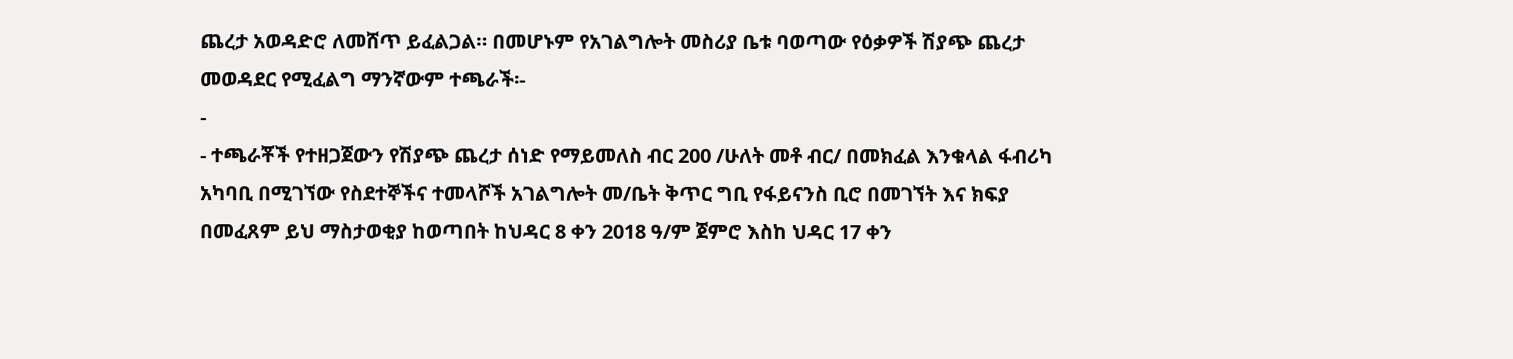ጨረታ አወዳድሮ ለመሸጥ ይፈልጋል። በመሆኑም የአገልግሎት መስሪያ ቤቱ ባወጣው የዕቃዎች ሽያጭ ጨረታ መወዳደር የሚፈልግ ማንኛውም ተጫራች፡-
-
- ተጫራቾች የተዘጋጀውን የሽያጭ ጨረታ ሰነድ የማይመለስ ብር 200 /ሁለት መቶ ብር/ በመክፈል እንቁላል ፋብሪካ አካባቢ በሚገኘው የስደተኞችና ተመላሾች አገልግሎት መ/ቤት ቅጥር ግቢ የፋይናንስ ቢሮ በመገኘት እና ክፍያ በመፈጸም ይህ ማስታወቂያ ከወጣበት ከህዳር 8 ቀን 2018 ዓ/ም ጀምሮ እስከ ህዳር 17 ቀን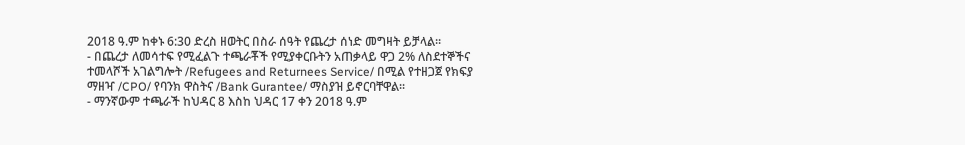2018 ዓ.ም ከቀኑ 6:30 ድረስ ዘወትር በስራ ሰዓት የጨረታ ሰነድ መግዛት ይቻላል፡፡
- በጨረታ ለመሳተፍ የሚፈልጉ ተጫራቾች የሚያቀርቡትን አጠቃላይ ዋጋ 2% ለስደተኞችና ተመላሾች አገልግሎት /Refugees and Returnees Service/ በሚል የተዘጋጀ የክፍያ ማዘዣ /CPO/ የባንክ ዋስትና /Bank Gurantee/ ማስያዝ ይኖርባቸዋል፡፡
- ማንኛውም ተጫራች ከህዳር 8 እስከ ህዳር 17 ቀን 2018 ዓ.ም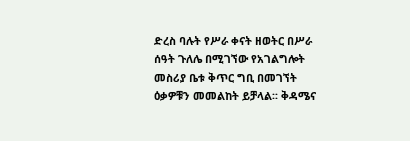ድረስ ባሉት የሥራ ቀናት ዘወትር በሥራ ሰዓት ጉለሌ በሚገኘው የአገልግሎት መስሪያ ቤቱ ቅጥር ግቢ በመገኘት ዕቃዎቹን መመልከት ይቻላል፡፡ ቅዳሜና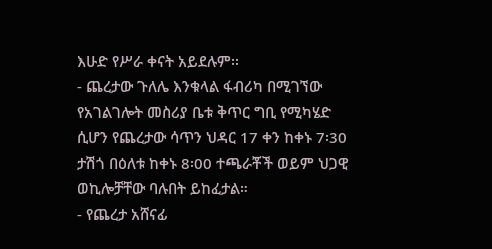እሁድ የሥራ ቀናት አይደሉም፡፡
- ጨረታው ጉለሌ እንቁላል ፋብሪካ በሚገኘው የአገልገሎት መስሪያ ቤቱ ቅጥር ግቢ የሚካሄድ ሲሆን የጨረታው ሳጥን ህዳር 17 ቀን ከቀኑ 7፡30 ታሽጎ በዕለቱ ከቀኑ 8፡00 ተጫራቾች ወይም ህጋዊ ወኪሎቻቸው ባሉበት ይከፈታል።
- የጨረታ አሸናፊ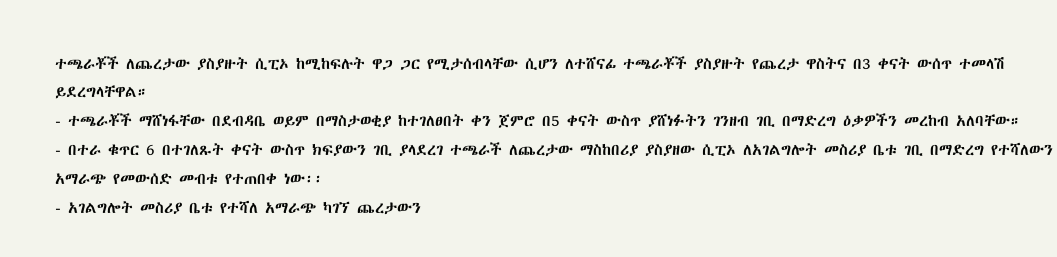ተጫራቾች ለጨረታው ያስያዙት ሲፒኦ ከሚከፍሉት ዋጋ ጋር የሚታሰብላቸው ሲሆን ለተሸናፊ ተጫራቾች ያስያዙት የጨረታ ዋስትና በ3 ቀናት ውሰጥ ተመላሽ ይደረግላቸዋል።
- ተጫራቾች ማሸነፋቸው በደብዳቤ ወይም በማስታወቂያ ከተገለፀበት ቀን ጀምሮ በ5 ቀናት ውስጥ ያሸነፉትን ገንዘብ ገቢ በማድረግ ዕቃዎችን መረከብ አለባቸው።
- በተራ ቁጥር 6 በተገለጹት ቀናት ውስጥ ክፍያውን ገቢ ያላደረገ ተጫራች ለጨረታው ማስከበሪያ ያስያዘው ሲፒኦ ለአገልግሎት መስሪያ ቤቱ ገቢ በማድረግ የተሻለውን አማራጭ የመውሰድ መብቱ የተጠበቀ ነው፡፡
- አገልግሎት መስሪያ ቤቱ የተሻለ አማራጭ ካገኘ ጨረታውን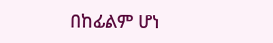በከፊልም ሆነ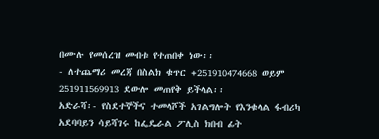በሙሉ የመሰረዝ መብቱ የተጠበቀ ነው፡፡
- ለተጨማሪ መረጃ በስልክ ቁጥር +251910474668 ወይም 251911569913 ደውሎ መጠየቅ ይችላል፡፡
አድራሻ፡- የስደተኞችና ተመላሾች አገልግሎት የእንቁላል ፋብሪካ አደባባይን ሳይሻገሩ ከፌዴራል ፖሊስ ክበብ ፊት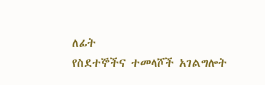ለፊት
የስደተኞችና ተመላሾች አገልግሎት